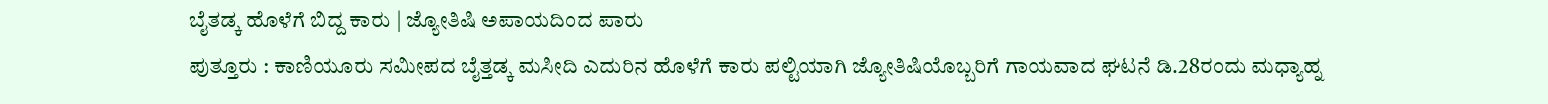ಬೈತಡ್ಕ ಹೊಳೆಗೆ ಬಿದ್ದ ಕಾರು | ಜ್ಯೋತಿಷಿ ಅಪಾಯದಿಂದ ಪಾರು
ಪುತ್ತೂರು : ಕಾಣಿಯೂರು ಸಮೀಪದ ಬೈತ್ತಡ್ಕ ಮಸೀದಿ ಎದುರಿನ ಹೊಳೆಗೆ ಕಾರು ಪಲ್ಟಿಯಾಗಿ ಜ್ಯೋತಿಷಿಯೊಬ್ಬರಿಗೆ ಗಾಯವಾದ ಘಟನೆ ಡಿ.28ರಂದು ಮಧ್ಯಾಹ್ನ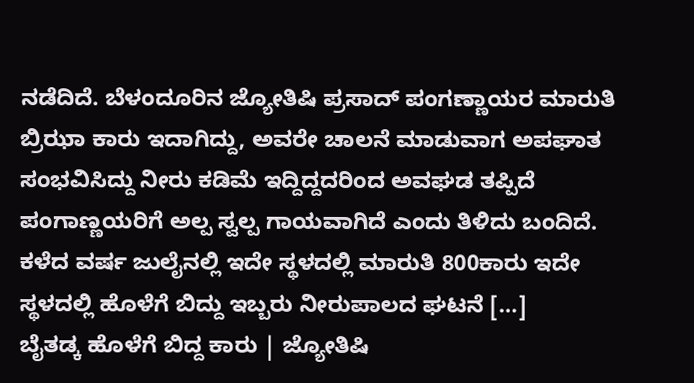ನಡೆದಿದೆ. ಬೆಳಂದೂರಿನ ಜ್ಯೋತಿಷಿ ಪ್ರಸಾದ್ ಪಂಗಣ್ಣಾಯರ ಮಾರುತಿ ಬ್ರಿಝಾ ಕಾರು ಇದಾಗಿದ್ದು, ಅವರೇ ಚಾಲನೆ ಮಾಡುವಾಗ ಅಪಘಾತ ಸಂಭವಿಸಿದ್ದು ನೀರು ಕಡಿಮೆ ಇದ್ದಿದ್ದದರಿಂದ ಅವಘಡ ತಪ್ಪಿದೆ ಪಂಗಾಣ್ಣಯರಿಗೆ ಅಲ್ಪ ಸ್ವಲ್ಪ ಗಾಯವಾಗಿದೆ ಎಂದು ತಿಳಿದು ಬಂದಿದೆ. ಕಳೆದ ವರ್ಷ ಜುಲೈನಲ್ಲಿ ಇದೇ ಸ್ಥಳದಲ್ಲಿ ಮಾರುತಿ 800ಕಾರು ಇದೇ ಸ್ಥಳದಲ್ಲಿ ಹೊಳೆಗೆ ಬಿದ್ದು ಇಬ್ಬರು ನೀರುಪಾಲದ ಘಟನೆ […]
ಬೈತಡ್ಕ ಹೊಳೆಗೆ ಬಿದ್ದ ಕಾರು | ಜ್ಯೋತಿಷಿ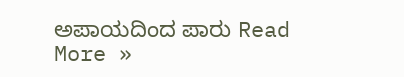ಅಪಾಯದಿಂದ ಪಾರು Read More »